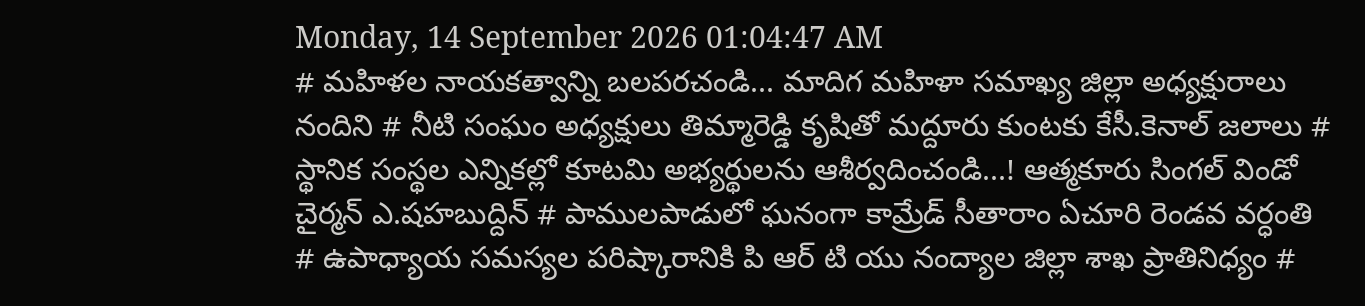Monday, 14 September 2026 01:04:47 AM
# మహిళల నాయకత్వాన్ని బలపరచండి... మాదిగ మహిళా సమాఖ్య జిల్లా అధ్యక్షురాలు నందిని # నీటి సంఘం అధ్యక్షులు తిమ్మారెడ్డి కృషితో మద్దూరు కుంటకు కేసీ.కెనాల్ జలాలు # స్థానిక సంస్థల ఎన్నికల్లో కూటమి అభ్యర్థులను ఆశీర్వదించండి...! ఆత్మకూరు సింగల్ విండో చైర్మన్ ఎ.షహబుద్దిన్ # పాములపాడులో ఘనంగా కామ్రేడ్ సీతారాం ఏచూరి రెండవ వర్ధంతి # ఉపాధ్యాయ సమస్యల పరిష్కారానికి పి ఆర్ టి యు నంద్యాల జిల్లా శాఖ ప్రాతినిధ్యం #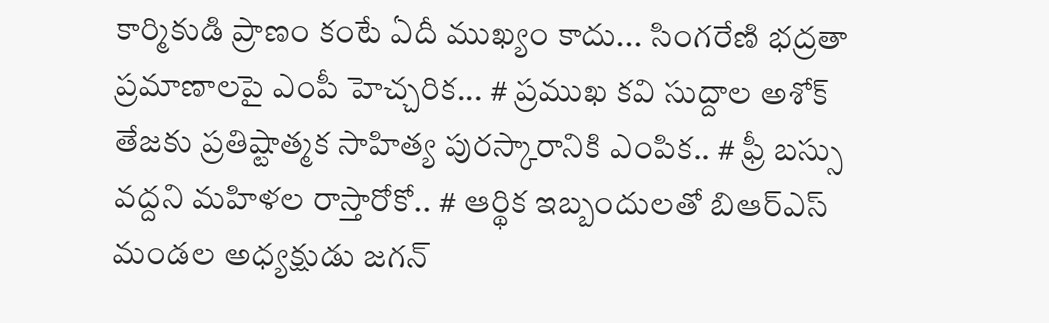కార్మికుడి ప్రాణం కంటే ఏదీ ముఖ్యం కాదు... సింగరేణి భద్రతా ప్రమాణాలపై ఎంపీ హెచ్చరిక... # ప్రముఖ కవి సుద్దాల అశోక్ తేజకు ప్రతిష్టాత్మక సాహిత్య పురస్కారానికి ఎంపిక.. # ఫ్రీ బస్సు వద్దని మహిళల రాస్తారోకో.. # ఆర్థిక ఇబ్బందులతో బిఆర్ఎస్ మండల అధ్యక్షుడు జగన్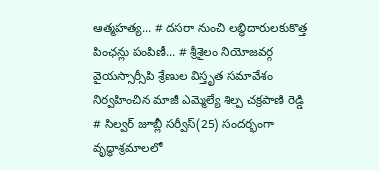ఆత్మహత్య... # దసరా నుంచి లబ్ధిదారులకుకొత్త పింఛన్లు పంపిణీ... # శ్రీశైలం నియోజవర్గ వైయస్సార్సీపి శ్రేణుల విస్తృత సమావేశం నిర్వహించిన మాజీ ఎమ్మెల్యే శిల్ప చక్రపాణి రెడ్డి # సిల్వర్ జూబ్లీ సర్వీస్(25) సందర్భంగా వృద్ధాశ్రమాలలో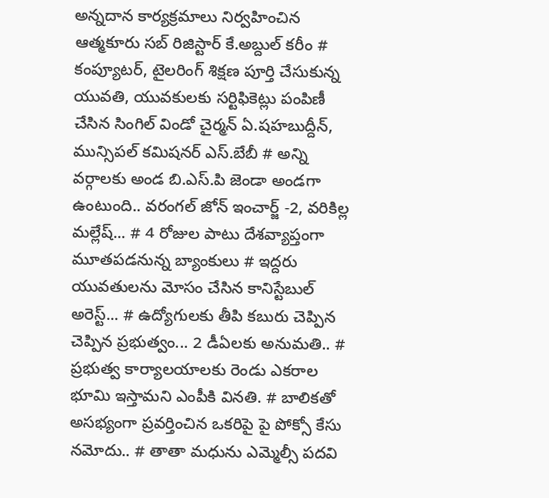అన్నదాన కార్యక్రమాలు నిర్వహించిన ఆత్మకూరు సబ్ రిజిస్టార్ కే.అబ్దుల్ కరీం # కంప్యూటర్, టైలరింగ్ శిక్షణ పూర్తి చేసుకున్న యువతి, యువకులకు సర్టిఫికెట్లు పంపిణీ చేసిన సింగిల్ విండో చైర్మన్ ఏ.షహబుద్దీన్, మున్సిపల్ కమిషనర్ ఎస్.బేబీ # అన్ని వర్గాలకు అండ బి.ఎస్.పి జెండా అండగా ఉంటుంది.. వరంగల్ జోన్ ఇంచార్జ్ -2, వరికిల్ల మల్లేష్... # 4 రోజుల పాటు దేశవ్యాప్తంగా మూతపడనున్న బ్యాంకులు # ఇద్దరు యువతులను మోసం చేసిన కానిస్టేబుల్ అరెస్ట్... # ఉద్యోగులకు తీపి కబురు చెప్పిన చెప్పిన ప్రభుత్వం... 2 డీఏలకు అనుమతి.. # ప్రభుత్వ కార్యాలయాలకు రెండు ఎకరాల భూమి ఇస్తామని ఎంపీకి వినతి. # బాలికతో అసభ్యంగా ప్రవర్తించిన ఒకరిపై పై పోక్సో కేసు నమోదు.. # తాతా మధును ఎమ్మెల్సీ పదవి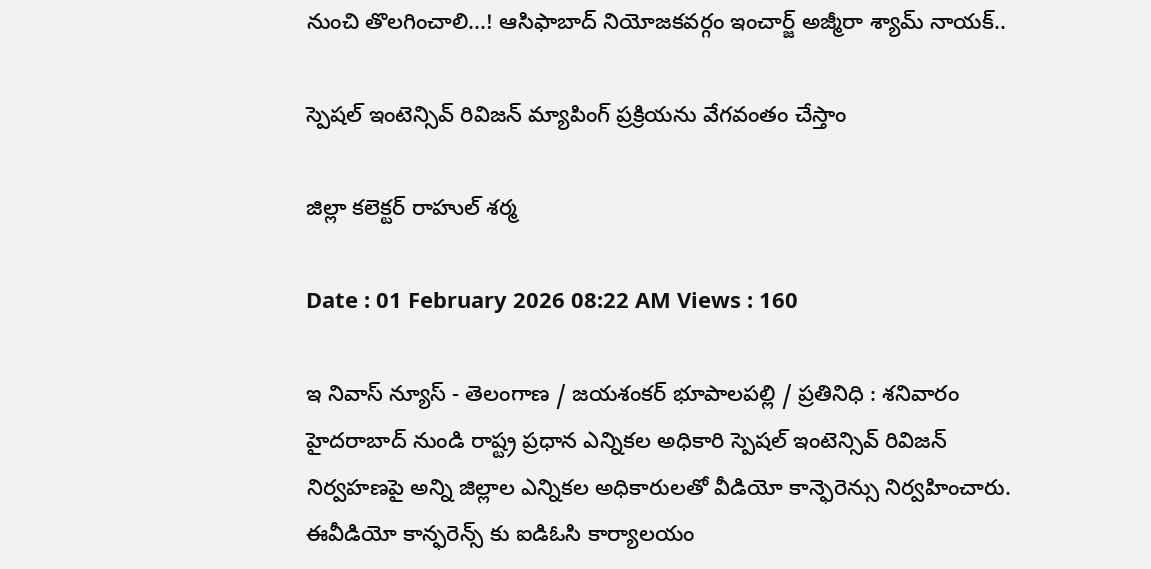నుంచి తొలగించాలి...! ఆసిఫాబాద్ నియోజకవర్గం ఇంచార్జ్ అజ్మీరా శ్యామ్ నాయక్..

స్పెషల్ ఇంటెన్సివ్ రివిజన్ మ్యాపింగ్‌ ప్రక్రియను వేగవంతం చేస్తాం

జిల్లా కలెక్టర్ రాహుల్ శర్మ

Date : 01 February 2026 08:22 AM Views : 160

ఇ నివాస్ న్యూస్ - తెలంగాణ / జయశంకర్ భూపాలపల్లి / ప్రతినిధి : శనివారం హైదరాబాద్ నుండి రాష్ట్ర ప్రధాన ఎన్నికల అధికారి స్పెషల్ ఇంటెన్సివ్ రివిజన్ నిర్వహణపై అన్ని జిల్లాల ఎన్నికల అధికారులతో వీడియో కాన్ఫెరెన్సు నిర్వహించారు. ఈవీడియో కాన్ఫరెన్స్ కు ఐడిఓసి కార్యాలయం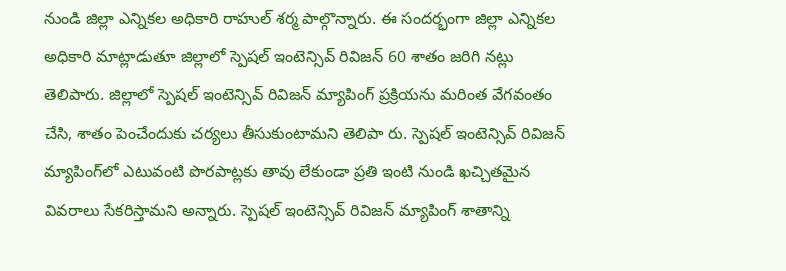నుండి జిల్లా ఎన్నికల అధికారి రాహుల్ శర్మ పాల్గొన్నారు. ఈ సందర్భంగా జిల్లా ఎన్నికల అధికారి మాట్లాడుతూ జిల్లాలో స్పెషల్ ఇంటెన్సివ్ రివిజన్ 60 శాతం జరిగి నట్లు తెలిపారు. జిల్లాలో స్పెషల్ ఇంటెన్సివ్ రివిజన్ మ్యాపింగ్ ప్రక్రియను మరింత వేగవంతం చేసి, శాతం పెంచేందుకు చర్యలు తీసుకుంటామని తెలిపా రు. స్పెషల్ ఇంటెన్సివ్ రివిజన్ మ్యాపింగ్‌లో ఎటువంటి పొరపాట్లకు తావు లేకుండా ప్రతి ఇంటి నుండి ఖచ్చితమైన వివరాలు సేకరిస్తామని అన్నారు. స్పెషల్ ఇంటెన్సివ్ రివిజన్ మ్యాపింగ్ శాతాన్ని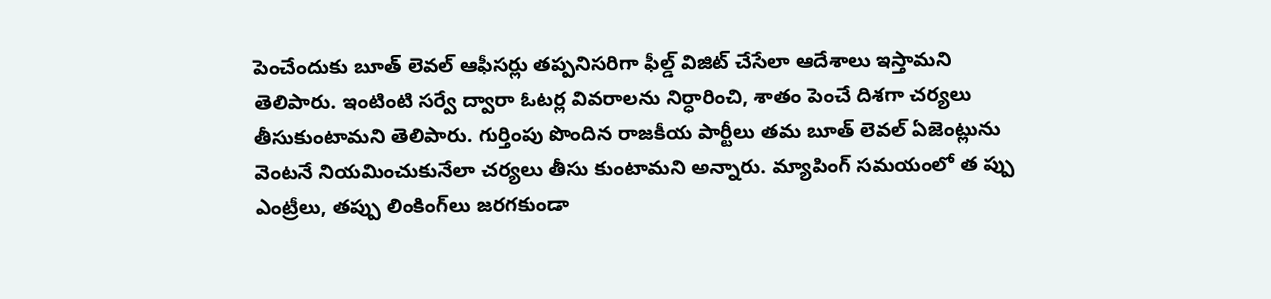పెంచేందుకు బూత్ లెవల్ ఆఫీసర్లు తప్పనిసరిగా ఫీల్డ్ విజిట్ చేసేలా ఆదేశాలు ఇస్తామని తెలిపారు. ఇంటింటి సర్వే ద్వారా ఓటర్ల వివరాలను నిర్ధారించి, శాతం పెంచే దిశగా చర్యలు తీసుకుంటామని తెలిపారు. గుర్తింపు పొందిన రాజకీయ పార్టీలు తమ బూత్ లెవల్ ఏజెంట్లును వెంటనే నియమించుకునేలా చర్యలు తీసు కుంటామని అన్నారు. మ్యాపింగ్ సమయంలో త ప్పు ఎంట్రీలు, తప్పు లింకింగ్‌లు జరగకుండా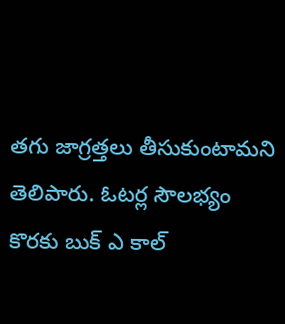తగు జాగ్రత్తలు తీసుకుంటామని తెలిపారు. ఓటర్ల సౌలభ్యం కొరకు బుక్ ఎ కాల్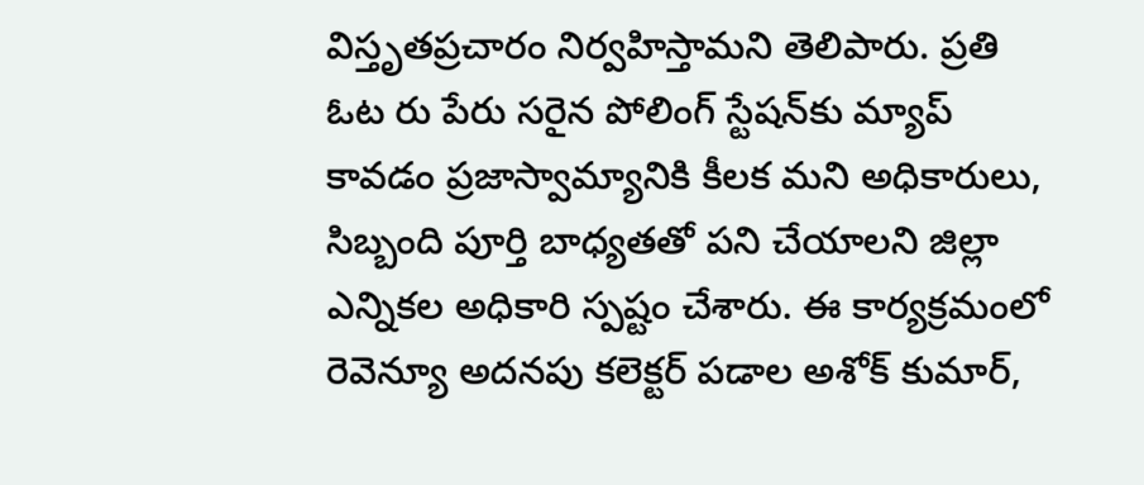విస్తృతప్రచారం నిర్వహిస్తామని తెలిపారు. ప్రతి ఓట రు పేరు సరైన పోలింగ్ స్టేషన్‌కు మ్యాప్ కావడం ప్రజాస్వామ్యానికి కీలక మని అధికారులు, సిబ్బంది పూర్తి బాధ్యతతో పని చేయాలని జిల్లా ఎన్నికల అధికారి స్పష్టం చేశారు. ఈ కార్యక్రమంలో రెవెన్యూ అదనపు కలెక్టర్ పడాల అశోక్ కుమార్,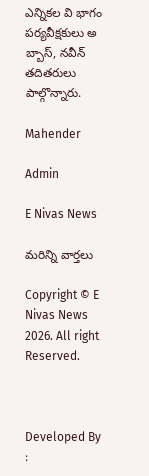ఎన్నికల వి భాగం పర్యవీక్షకులు అ బ్బాస్, నవీన్ తదితరులు పాల్గొన్నారు.

Mahender

Admin

E Nivas News

మరిన్ని వార్తలు

Copyright © E Nivas News 2026. All right Reserved.



Developed By :